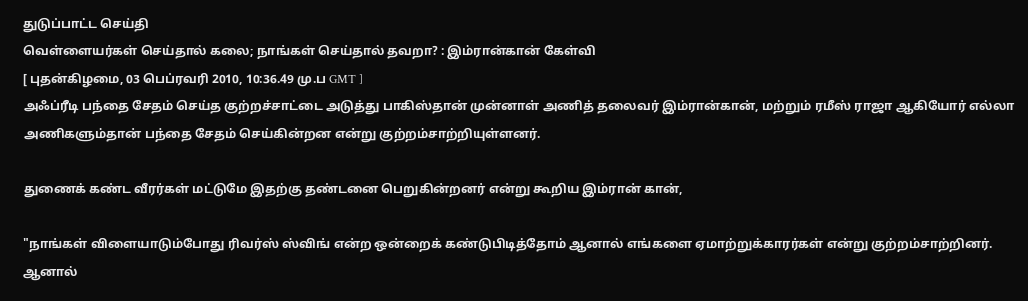துடுப்பாட்ட செய்தி
வெள்ளையர்கள் செய்தால் கலை; நாங்கள் செய்தால் தவறா? : இம்ரான்கான் கேள்வி
[ புதன்கிழமை, 03 பெப்ரவரி 2010, 10:36.49 மு.ப GMT ]
அஃப்ரீடி பந்தை சேதம் செய்த குற்றச்சாட்டை அடுத்து பாகிஸ்தான் முன்னாள் அணித் தலைவர் இம்ரான்கான், மற்றும் ரமீஸ் ராஜா ஆகியோர் எல்லா அணிகளும்தான் பந்தை சேதம் செய்கின்றன என்று குற்றம்சாற்றியுள்ளனர்.

துணைக் கண்ட வீரர்கள் மட்டுமே இதற்கு தண்டனை பெறுகின்றனர் என்று கூறிய இம்ரான் கான்,

"நாங்கள் விளையாடும்போது ரிவர்ஸ் ஸ்விங் என்ற ஒன்றைக் கண்டுபிடித்தோம் ஆனால் எங்களை ஏமாற்றுக்காரர்கள் என்று குற்றம்சாற்றினர். ஆனால்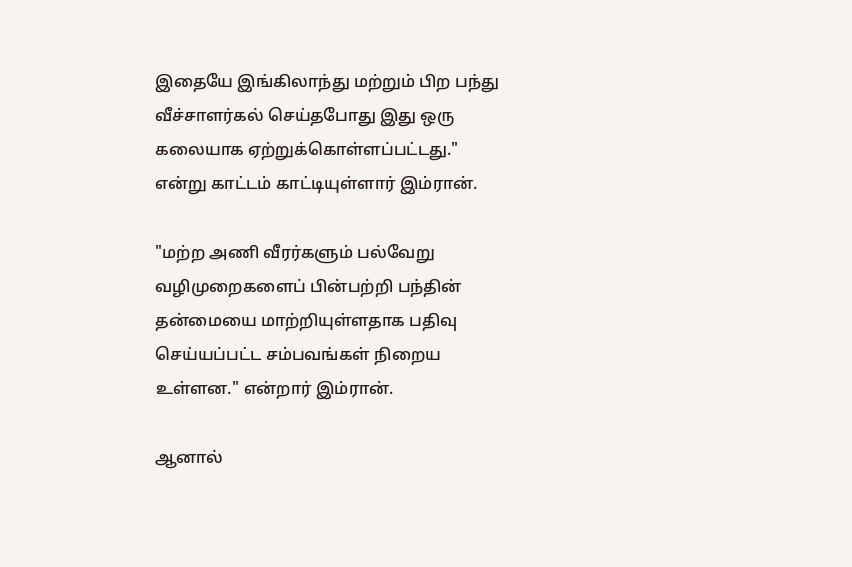இதையே இங்கிலாந்து மற்றும் பிற பந்து வீச்சாளர்கல் செய்தபோது இது ஒரு கலையாக ஏற்றுக்கொள்ளப்பட்டது." என்று காட்டம் காட்டியுள்ளார் இம்ரான்.

"மற்ற அணி வீரர்களும் பல்வேறு வழிமுறைகளைப் பின்பற்றி பந்தின் தன்மையை மாற்றியுள்ளதாக பதிவு செய்யப்பட்ட சம்பவங்கள் நிறைய உள்ளன." என்றார் இம்ரான்.

ஆனால்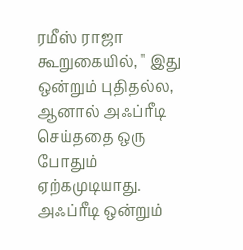ரமீஸ் ராஜா கூறுகையில், " இது ஒன்றும் புதிதல்ல, ஆனால் அஃப்ரீடி செய்ததை ஒரு போதும் ஏற்கமுடியாது. அஃப்ரீடி ஒன்றும்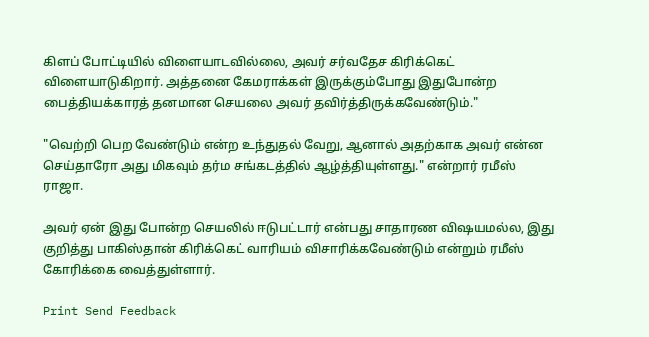கிளப் போட்டியில் விளையாடவில்லை, அவர் சர்வதேச கிரிக்கெட் விளையாடுகிறார். அத்தனை கேமராக்கள் இருக்கும்போது இதுபோன்ற பைத்தியக்காரத் தனமான செயலை அவர் தவிர்த்திருக்கவேண்டும்."

"வெற்றி பெற வேண்டும் என்ற உந்துதல் வேறு, ஆனால் அதற்காக அவர் என்ன செய்தாரோ அது மிகவும் தர்ம சங்கடத்தில் ஆழ்த்தியுள்ளது." என்றார் ரமீஸ் ராஜா.

அவர் ஏன் இது போன்ற செயலில் ஈடுபட்டார் என்பது சாதாரண விஷயமல்ல, இது குறித்து பாகிஸ்தான் கிரிக்கெட் வாரியம் விசாரிக்கவேண்டும் என்றும் ரமீஸ் கோரிக்கை வைத்துள்ளார்.

Print Send Feedback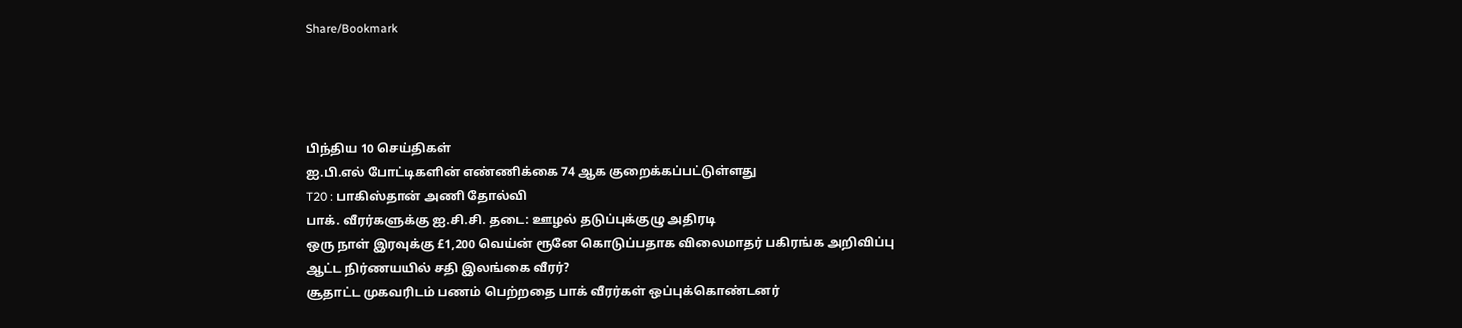Share/Bookmark




பிந்திய 10 செய்திகள்
ஐ.பி.எல் போட்டிகளின் எண்ணிக்கை 74 ஆக குறைக்கப்பட்டுள்ளது
T20 : பாகிஸ்தான் அணி தோல்வி
பாக். வீரர்களுக்கு ஐ.சி.சி. தடை: ஊழல் தடுப்புக்குழு அதிரடி
ஒரு நாள் இரவுக்கு £1,200 வெய்ன் ரூனே கொடுப்பதாக விலைமாதர் பகிரங்க அறிவிப்பு
ஆட்ட நிர்ணயயில் சதி இலங்கை வீரர்?
சூதாட்ட முகவரிடம் பணம் பெற்றதை பாக் வீரர்கள் ஒப்புக்கொண்டனர்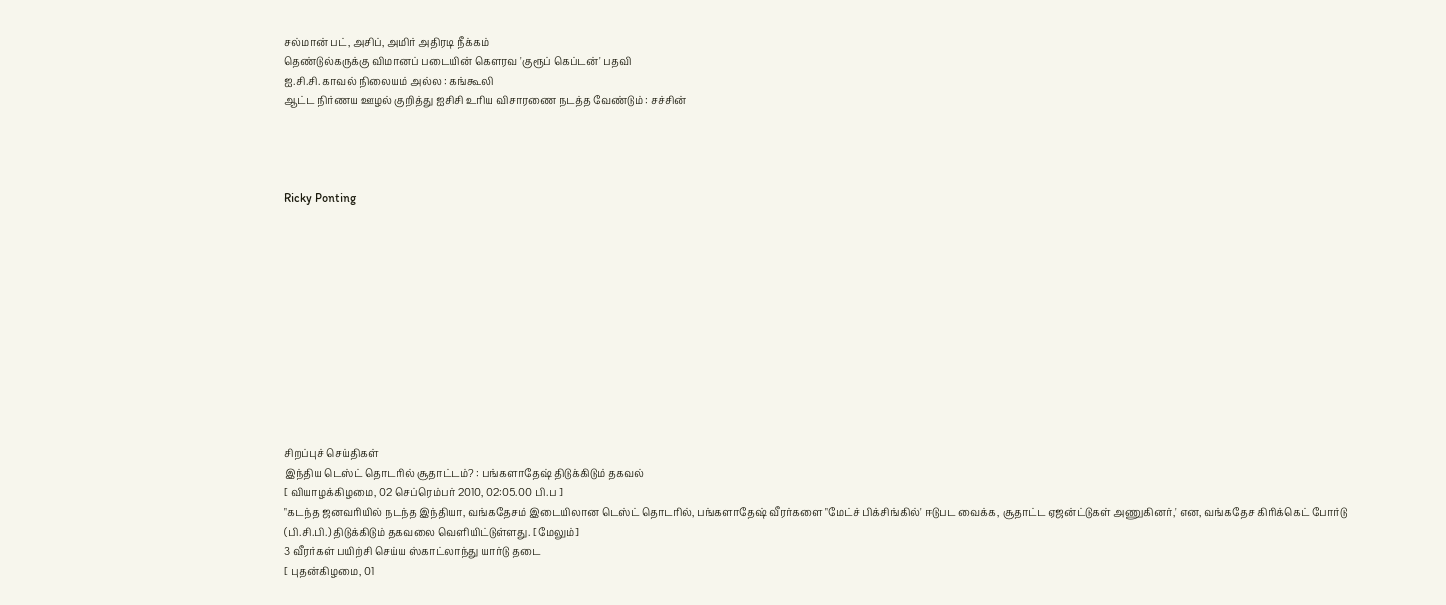சல்மான் பட், அசிப், அமிர் அதிரடி நீக்கம்
தெண்டுல்கருக்கு விமானப் படையின் கௌரவ 'குரூப் கெப்டன்' பதவி
ஐ.சி.சி. காவல் நிலையம் அல்ல : கங்கூலி
ஆட்ட நிர்ணய ஊழல் குறித்து ஐசிசி உரிய விசாரணை நடத்த வேண்டும் : சச்சின்




Ricky Ponting












சிறப்புச் செய்திகள்
இந்திய டெஸ்ட் தொடரில் சூதாட்டம்? : பங்களாதேஷ் திடுக்கிடும் தகவல்
[ வியாழக்கிழமை, 02 செப்ரெம்பர் 2010, 02:05.00 பி.ப ]
"கடந்த ஜனவரியில் நடந்த இந்தியா, வங்கதேசம் இடையிலான டெஸ்ட் தொடரில், பங்களாதேஷ் வீரர்களை "மேட்ச் பிக்சிங்கில்' ஈடுபட வைக்க, சூதாட்ட ஏஜன்ட்டுகள் அணுகினர்,' என, வங்கதேச கிரிக்கெட் போர்டு (பி.சி.பி.) திடுக்கிடும் தகவலை வெளியிட்டுள்ளது. [மேலும்]
3 வீரர்கள் பயிற்சி செய்ய ஸ்காட்லாந்து யார்டு தடை
[ புதன்கிழமை, 01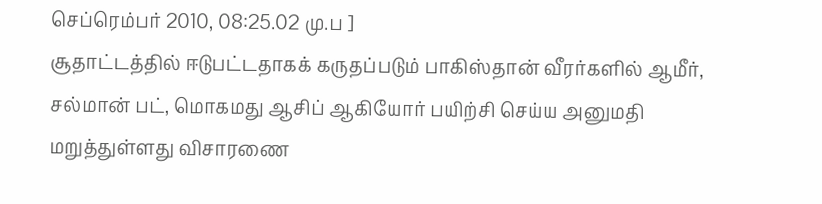செப்ரெம்பர் 2010, 08:25.02 மு.ப ]
சூதாட்டத்தில் ஈடுபட்டதாகக் கருதப்படும் பாகிஸ்தான் வீரர்களில் ஆமீர், சல்மான் பட், மொகமது ஆசிப் ஆகியோர் பயிற்சி செய்ய அனுமதி மறுத்துள்ளது விசாரணை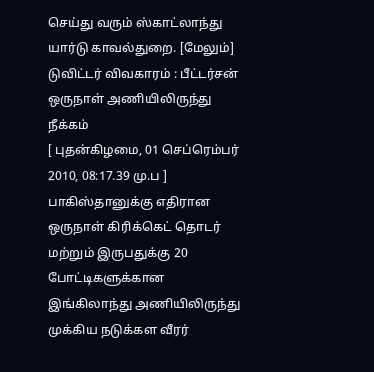செய்து வரும் ஸ்காட்லாந்து யார்டு காவல்துறை. [மேலும்]
டுவிட்டர் விவகாரம் : பீட்டர்சன் ஒருநாள் அணியிலிருந்து நீக்கம்
[ புதன்கிழமை, 01 செப்ரெம்பர் 2010, 08:17.39 மு.ப ]
பாகிஸ்தானுக்கு எதிரான ஒருநாள் கிரிக்கெட் தொடர் மற்றும் இருபதுக்கு 20 போட்டிகளுக்கான இங்கிலாந்து அணியிலிருந்து முக்கிய நடுக்கள வீரர்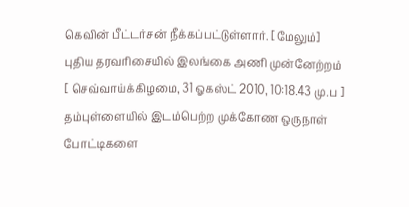கெவின் பீட்டர்சன் நீக்கப்பட்டுள்ளார். [மேலும்]
புதிய தரவரிசையில் இலங்கை அணி முன்னேற்றம்
[ செவ்வாய்க்கிழமை, 31 ஓகஸ்ட் 2010, 10:18.43 மு.ப ]
தம்புள்ளையில் இடம்பெற்ற முக்கோண ஒருநாள் போட்டிகளை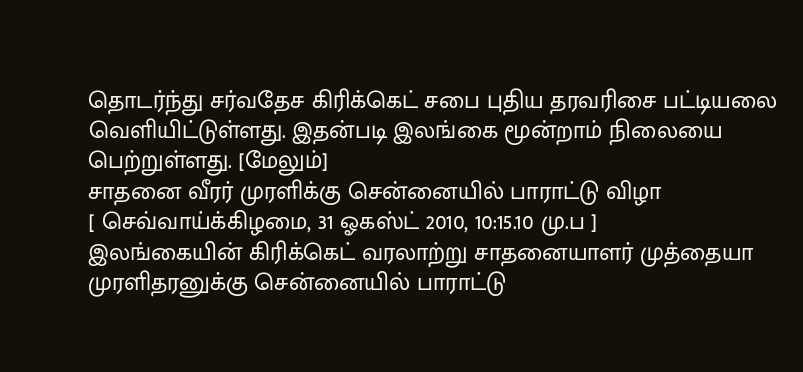தொடர்ந்து சர்வதேச கிரிக்கெட் சபை புதிய தரவரிசை பட்டியலை வெளியிட்டுள்ளது. இதன்படி இலங்கை மூன்றாம் நிலையை பெற்றுள்ளது. [மேலும்]
சாதனை வீரர் முரளிக்கு சென்னையில் பாராட்டு விழா
[ செவ்வாய்க்கிழமை, 31 ஓகஸ்ட் 2010, 10:15.10 மு.ப ]
இலங்கையின் கிரிக்கெட் வரலாற்று சாதனையாளர் முத்தையா முரளிதரனுக்கு சென்னையில் பாராட்டு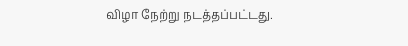விழா நேற்று நடத்தப்பட்டது.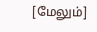[மேலும்]